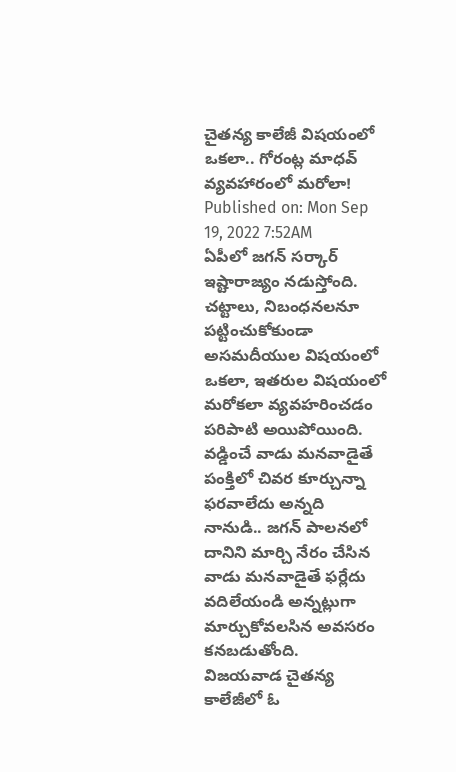చైతన్య కాలేజీ విషయంలో ఒకలా.. గోరంట్ల మాధవ్ వ్యవహారంలో మరోలా!
Published on: Mon Sep 19, 2022 7:52AM
ఏపీలో జగన్ సర్కార్ ఇష్టారాజ్యం నడుస్తోంది. చట్టాలు, నిబంధనలనూ పట్టించుకోకుండా అసమదీయుల విషయంలో ఒకలా, ఇతరుల విషయంలో మరోకలా వ్యవహరించడం పరిపాటి అయిపోయింది. వడ్డించే వాడు మనవాడైతే పంక్తిలో చివర కూర్చున్నా ఫరవాలేదు అన్నది నానుడి.. జగన్ పాలనలో దానిని మార్చి నేరం చేసిన వాడు మనవాడైతే ఫర్లేదు వదిలేయండి అన్నట్లుగా మార్చుకోవలసిన అవసరం కనబడుతోంది.
విజయవాడ చైతన్య కాలేజీలో ఓ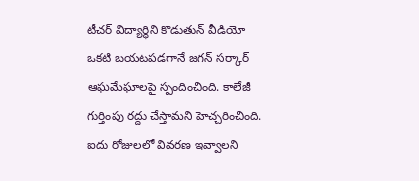టీచర్ విద్యార్థిని కొడుతున్ వీడియో ఒకటి బయటపడగానే జగన్ సర్కార్ ఆఘమేఘాలపై స్పందించింది. కాలేజీ గుర్తింపు రద్దు చేస్తామని హెచ్చరించింది. ఐదు రోజులలో వివరణ ఇవ్వాలని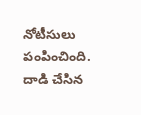నోటీసులు పంపించింది. దాడి చేసిన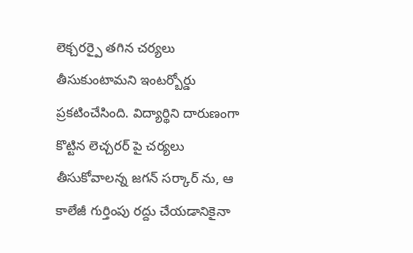లెక్చరర్పై తగిన చర్యలు తీసుకుంటామని ఇంటర్బోర్డు ప్రకటించేసింది. విద్యార్థిని దారుణంగా కొట్టిన లెచ్చరర్ పై చర్యలు తీసుకోవాలన్న జగన్ సర్కార్ ను, ఆ కాలేజీ గుర్తింపు రద్దు చేయడానికైనా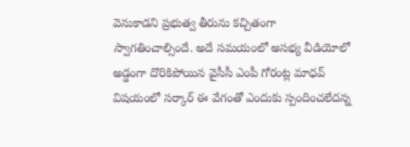వెనుకాడని ప్రభుత్వ తీరును కచ్చితంగా స్వాగతించాల్సిందే. అదే సమయంలో అసభ్య వీడియోలో అడ్డంగా దొరికిపోయిన వైసీసీ ఎంపీ గోరంట్ల మాధవ్ విషయంలో సర్కార్ ఈ వేగంతో ఎందుకు స్పందించలేదన్న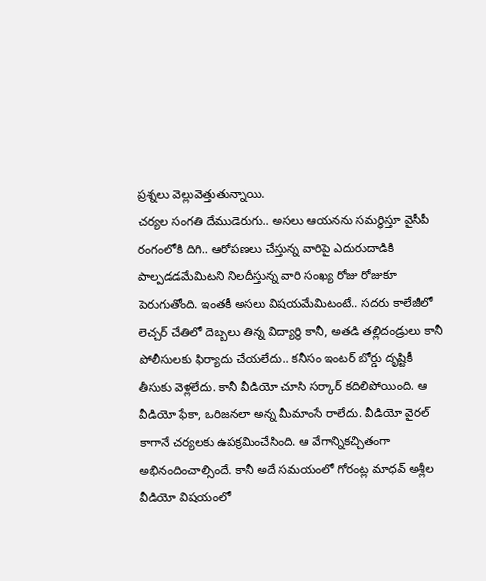ప్రశ్నలు వెల్లువెత్తుతున్నాయి.
చర్యల సంగతి దేముడెరుగు.. అసలు ఆయనను సమర్థిస్తూ వైసీపీ రంగంలోకి దిగి.. ఆరోపణలు చేస్తున్న వారిపై ఎదురుదాడికి పాల్పడడమేమిటని నిలదీస్తున్న వారి సంఖ్య రోజు రోజుకూ పెరుగుతోంది. ఇంతకీ అసలు విషయమేమిటంటే.. సదరు కాలేజీలో లెచ్చర్ చేతిలో దెబ్బలు తిన్న విద్యార్థి కానీ, అతడి తల్లిదండ్రులు కానీ పోలీసులకు ఫిర్యాదు చేయలేదు.. కనీసం ఇంటర్ బోర్డు దృష్టికీ తీసుకు వెళ్లలేదు. కానీ వీడియో చూసి సర్కార్ కదిలిపోయింది. ఆ వీడియో ఫేకా, ఒరిజనలా అన్న మీమాంసే రాలేదు. వీడియో వైరల్ కాగానే చర్యలకు ఉపక్రమించేసింది. ఆ వేగాన్నికచ్చితంగా అభినందించాల్సిందే. కానీ అదే సమయంలో గోరంట్ల మాధవ్ అశ్లీల వీడియో విషయంలో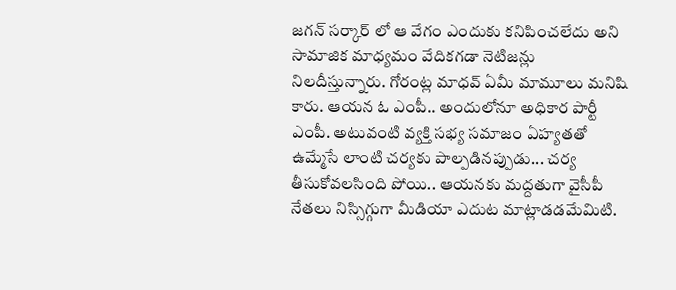జగన్ సర్కార్ లో ఆ వేగం ఎందుకు కనిపించలేదు అని సామాజిక మాధ్యమం వేదికగడా నెటిజన్లు నిలదీస్తున్నారు. గోరంట్ల మాధవ్ ఏమీ మామూలు మనిషి కారు. ఆయన ఓ ఎంపీ.. అందులోనూ అధికార పార్టీ ఎంపీ. అటువంటి వ్యక్తి సభ్య సమాజం ఏహ్యతతో ఉమ్మేసే లాంటి చర్యకు పాల్పడినప్పుడు... చర్య తీసుకోవలసింది పోయి.. ఆయనకు మద్దతుగా వైసీపీ నేతలు నిస్సిగ్గుగా మీడియా ఎదుట మాట్లాడడమేమిటి.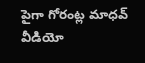పైగా గోరంట్ల మాధవ్ వీడియో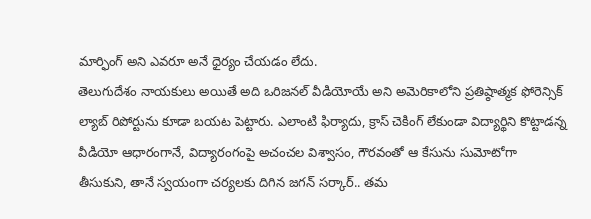మార్ఫింగ్ అని ఎవరూ అనే ధైర్యం చేయడం లేదు.
తెలుగుదేశం నాయకులు అయితే అది ఒరిజనల్ వీడియోయే అని అమెరికాలోని ప్రతిష్ఠాత్మక ఫోరెన్సిక్ ల్యాబ్ రిపోర్టును కూడా బయట పెట్టారు. ఎలాంటి ఫిర్యాదు, క్రాస్ చెకింగ్ లేకుండా విద్యార్థిని కొట్టాడన్న వీడియో ఆధారంగానే, విద్యారంగంపై అచంచల విశ్వాసం, గౌరవంతో ఆ కేసును సుమోటోగా తీసుకుని, తానే స్వయంగా చర్యలకు దిగిన జగన్ సర్కార్.. తమ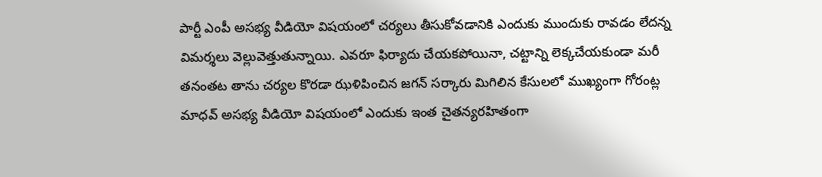పార్టీ ఎంపీ అసభ్య వీడియో విషయంలో చర్యలు తీసుకోవడానికి ఎందుకు ముందుకు రావడం లేదన్న విమర్శలు వెల్లువెత్తుతున్నాయి. ఎవరూ ఫిర్యాదు చేయకపోయినా, చట్టాన్ని లెక్కచేయకుండా మరీ తనంతట తాను చర్యల కొరడా ఝళిపించిన జగన్ సర్కారు మిగిలిన కేసులలో ముఖ్యంగా గోరంట్ల మాధవ్ అసభ్య వీడియో విషయంలో ఎందుకు ఇంత చైతన్యరహితంగా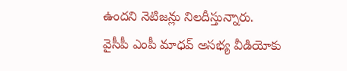ఉందని నెటిజన్లు నిలదీస్తున్నారు.
వైసీపీ ఎంపీ మాధవ్ అసభ్య వీడియోకు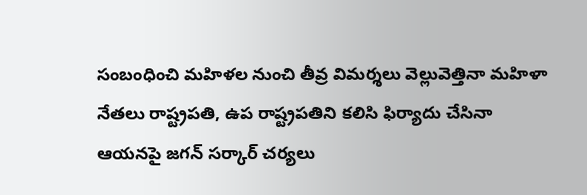సంబంధించి మహిళల నుంచి తీవ్ర విమర్శలు వెల్లువెత్తినా మహిళా నేతలు రాష్ట్రపతి, ఉప రాష్ట్రపతిని కలిసి ఫిర్యాదు చేసినా ఆయనపై జగన్ సర్కార్ చర్యలు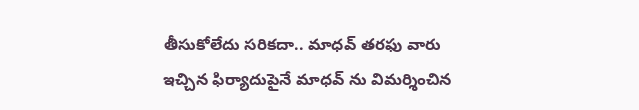తీసుకోలేదు సరికదా.. మాధవ్ తరఫు వారు ఇచ్చిన ఫిర్యాదుపైనే మాధవ్ ను విమర్శించిన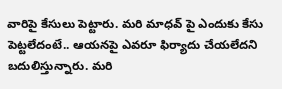వారిపై కేసులు పెట్టారు. మరి మాధవ్ పై ఎందుకు కేసు పెట్టలేదంటే.. ఆయనపై ఎవరూ ఫిర్యాదు చేయలేదని బదులిస్తున్నారు. మరి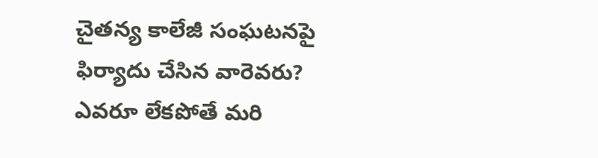చైతన్య కాలేజీ సంఘటనపై ఫిర్యాదు చేసిన వారెవరు? ఎవరూ లేకపోతే మరి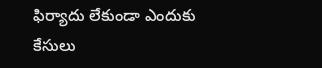ఫిర్యాదు లేకుండా ఎందుకు కేసులు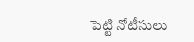పెట్టి నోటీసులు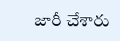జారీ చేశారు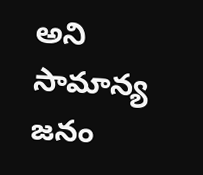అని సామాన్య జనం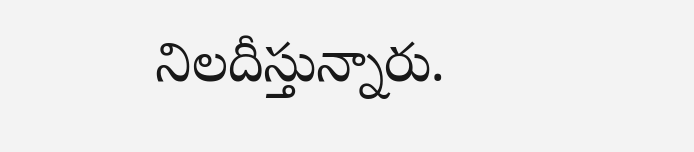నిలదీస్తున్నారు.